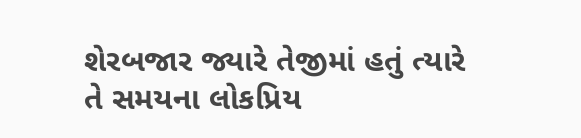શેરબજાર જ્યારે તેજીમાં હતું ત્યારે તે સમયના લોકપ્રિય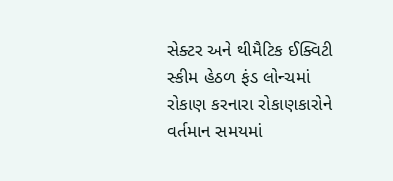સેક્ટર અને થીમૈટિક ઈક્વિટી સ્કીમ હેઠળ ફંડ લોન્ચમાં રોકાણ કરનારા રોકાણકારોને વર્તમાન સમયમાં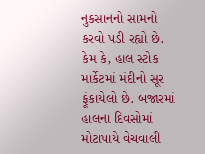નુકસાનનો સામનો કરવો પડી રહ્યો છે.
કેમ કે, હાલ સ્ટોક માર્કેટમાં મંદીનો સૂર ફૂંકાયેલો છે. બજારમાં હાલના દિવસોમાં મોટાપાયે વેચવાલી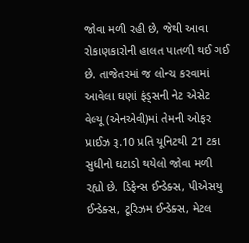જોવા મળી રહી છે, જેથી આવા રોકાણકારોની હાલત પાતળી થઈ ગઈ છે. તાજેતરમાં જ લોન્ચ કરવામાં આવેલા ઘણાં ફંડ્સની નેટ એસેટ વેલ્યૂ (એનએવી)માં તેમની ઓફર પ્રાઈઝ રૂ.10 પ્રતિ યૂનિટથી 21 ટકા સુધીનો ઘટાડો થયેલો જોવા મળી રહ્યો છે. ડિફેન્સ ઈન્ડેક્સ, પીએસયુ ઈન્ડેક્સ, ટૂરિઝમ ઈન્ડેક્સ, મેટલ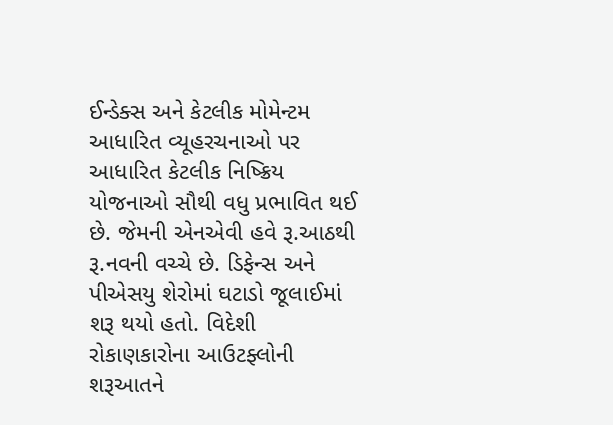ઈન્ડેક્સ અને કેટલીક મોમેન્ટમ આધારિત વ્યૂહરચનાઓ પર આધારિત કેટલીક નિષ્ક્રિય યોજનાઓ સૌથી વધુ પ્રભાવિત થઈ છે. જેમની એનએવી હવે રૂ.આઠથી રૂ.નવની વચ્ચે છે. ડિફેન્સ અને પીએસયુ શેરોમાં ઘટાડો જૂલાઈમાં શરૂ થયો હતો. વિદેશી રોકાણકારોના આઉટફ્લોની શરૂઆતને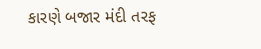કારણે બજાર મંદી તરફ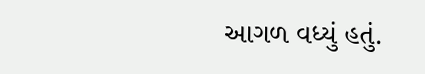આગળ વધ્યું હતું.